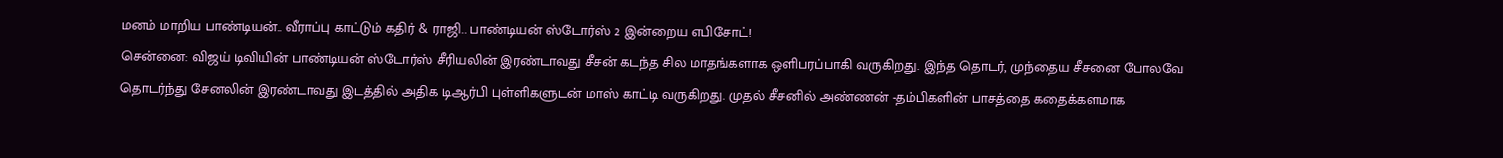மனம் மாறிய பாண்டியன்.. வீராப்பு காட்டும் கதிர் & ராஜி.. பாண்டியன் ஸ்டோர்ஸ் 2 இன்றைய எபிசோட்!
சென்னை: விஜய் டிவியின் பாண்டியன் ஸ்டோர்ஸ் சீரியலின் இரண்டாவது சீசன் கடந்த சில மாதங்களாக ஒளிபரப்பாகி வருகிறது. இந்த தொடர், முந்தைய சீசனை போலவே தொடர்ந்து சேனலின் இரண்டாவது இடத்தில் அதிக டிஆர்பி புள்ளிகளுடன் மாஸ் காட்டி வருகிறது. முதல் சீசனில் அண்ணன் -தம்பிகளின் பாசத்தை கதைக்களமாக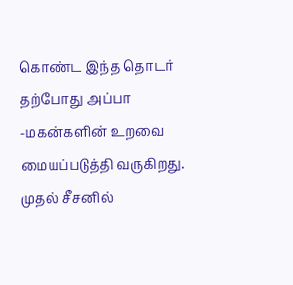கொண்ட இந்த தொடர் தற்போது அப்பா -மகன்களின் உறவை மையப்படுத்தி வருகிறது.
முதல் சீசனில்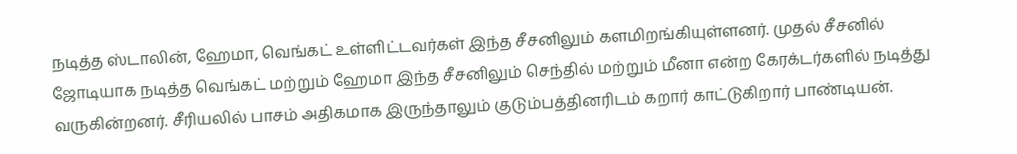நடித்த ஸ்டாலின், ஹேமா, வெங்கட் உள்ளிட்டவர்கள் இந்த சீசனிலும் களமிறங்கியுள்ளனர். முதல் சீசனில் ஜோடியாக நடித்த வெங்கட் மற்றும் ஹேமா இந்த சீசனிலும் செந்தில் மற்றும் மீனா என்ற கேரக்டர்களில் நடித்து வருகின்றனர். சீரியலில் பாசம் அதிகமாக இருந்தாலும் குடும்பத்தினரிடம் கறார் காட்டுகிறார் பாண்டியன்.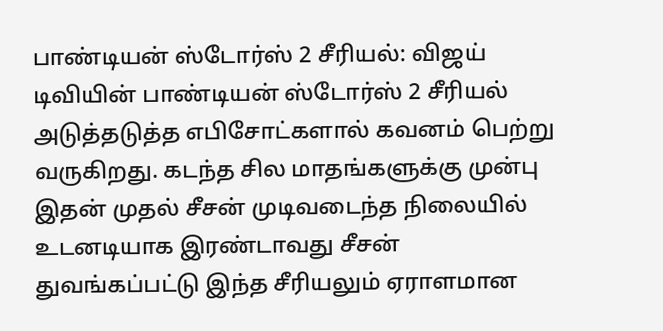பாண்டியன் ஸ்டோர்ஸ் 2 சீரியல்: விஜய் டிவியின் பாண்டியன் ஸ்டோர்ஸ் 2 சீரியல் அடுத்தடுத்த எபிசோட்களால் கவனம் பெற்று வருகிறது. கடந்த சில மாதங்களுக்கு முன்பு இதன் முதல் சீசன் முடிவடைந்த நிலையில் உடனடியாக இரண்டாவது சீசன் துவங்கப்பட்டு இந்த சீரியலும் ஏராளமான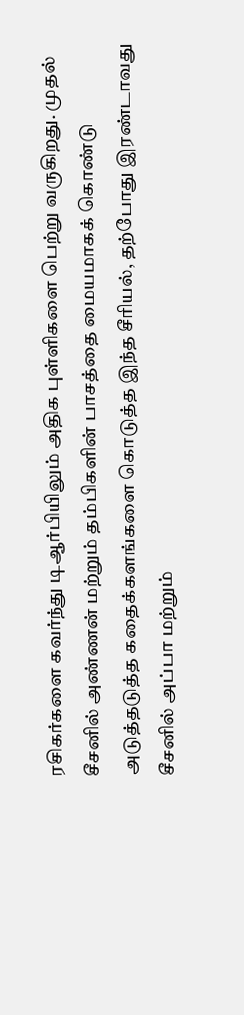ரசிகர்களை கவர்ந்து டிஆர்பியிலும் அதிக புள்ளிகளை பெற்று வருகிறது. முதல் சீசனில் அண்ணன் மற்றும் தம்பிகளின் பாசத்தை மையமாகக் கொண்டு அடுத்தடுத்த கதைக்களங்களை கொடுத்த இந்த சீரியல், தற்போது இரண்டாவது சீசனில் அப்பா மற்றும்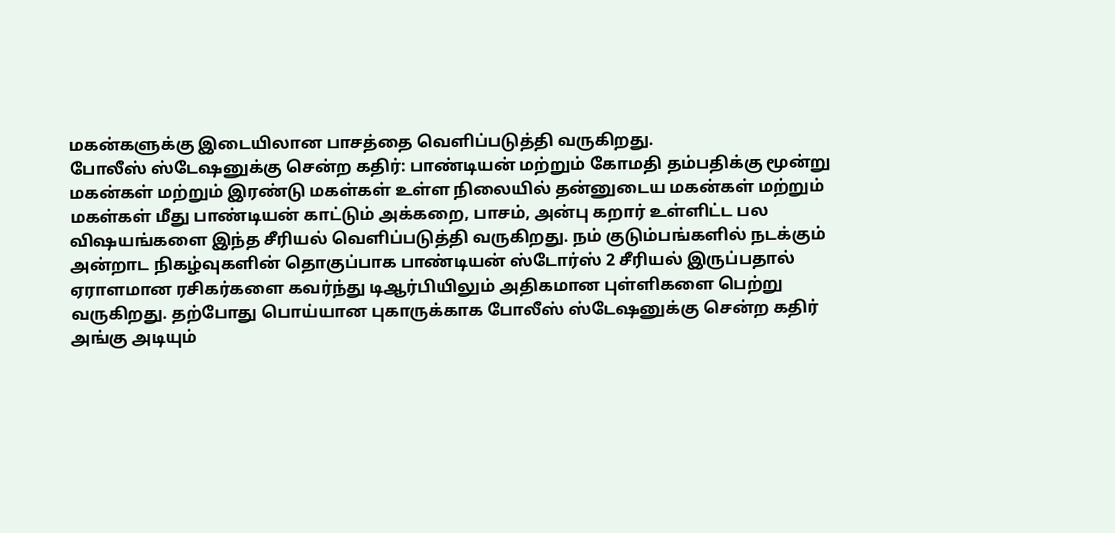மகன்களுக்கு இடையிலான பாசத்தை வெளிப்படுத்தி வருகிறது.
போலீஸ் ஸ்டேஷனுக்கு சென்ற கதிர்: பாண்டியன் மற்றும் கோமதி தம்பதிக்கு மூன்று மகன்கள் மற்றும் இரண்டு மகள்கள் உள்ள நிலையில் தன்னுடைய மகன்கள் மற்றும் மகள்கள் மீது பாண்டியன் காட்டும் அக்கறை, பாசம், அன்பு கறார் உள்ளிட்ட பல விஷயங்களை இந்த சீரியல் வெளிப்படுத்தி வருகிறது. நம் குடும்பங்களில் நடக்கும் அன்றாட நிகழ்வுகளின் தொகுப்பாக பாண்டியன் ஸ்டோர்ஸ் 2 சீரியல் இருப்பதால் ஏராளமான ரசிகர்களை கவர்ந்து டிஆர்பியிலும் அதிகமான புள்ளிகளை பெற்று வருகிறது. தற்போது பொய்யான புகாருக்காக போலீஸ் ஸ்டேஷனுக்கு சென்ற கதிர் அங்கு அடியும்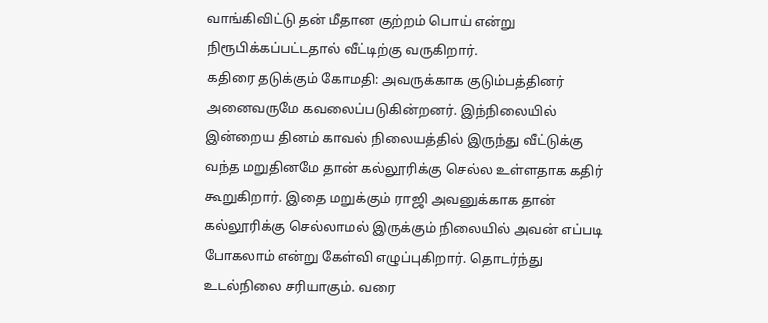வாங்கிவிட்டு தன் மீதான குற்றம் பொய் என்று நிரூபிக்கப்பட்டதால் வீட்டிற்கு வருகிறார்.
கதிரை தடுக்கும் கோமதி: அவருக்காக குடும்பத்தினர் அனைவருமே கவலைப்படுகின்றனர். இந்நிலையில் இன்றைய தினம் காவல் நிலையத்தில் இருந்து வீட்டுக்கு வந்த மறுதினமே தான் கல்லூரிக்கு செல்ல உள்ளதாக கதிர் கூறுகிறார். இதை மறுக்கும் ராஜி அவனுக்காக தான் கல்லூரிக்கு செல்லாமல் இருக்கும் நிலையில் அவன் எப்படி போகலாம் என்று கேள்வி எழுப்புகிறார். தொடர்ந்து உடல்நிலை சரியாகும். வரை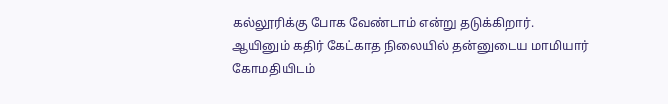கல்லூரிக்கு போக வேண்டாம் என்று தடுக்கிறார். ஆயினும் கதிர் கேட்காத நிலையில் தன்னுடைய மாமியார் கோமதியிடம்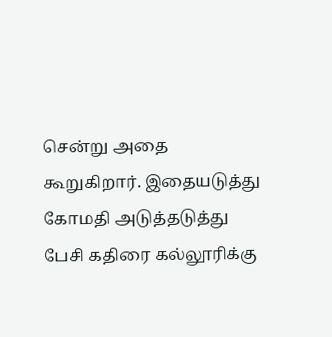சென்று அதை கூறுகிறார். இதையடுத்து கோமதி அடுத்தடுத்து பேசி கதிரை கல்லூரிக்கு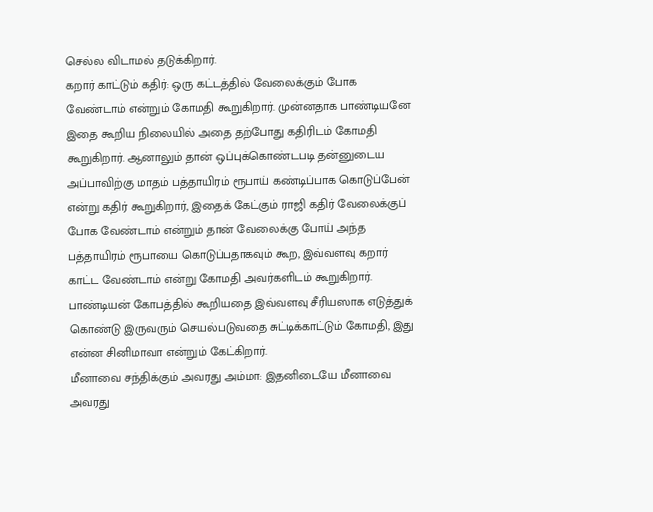செல்ல விடாமல் தடுக்கிறார்.
கறார் காட்டும் கதிர்: ஒரு கட்டத்தில் வேலைக்கும் போக வேண்டாம் என்றும் கோமதி கூறுகிறார். முன்னதாக பாண்டியனே இதை கூறிய நிலையில் அதை தற்போது கதிரிடம் கோமதி கூறுகிறார். ஆனாலும் தான் ஒப்புக்கொண்டபடி தன்னுடைய அப்பாவிற்கு மாதம் பத்தாயிரம் ரூபாய் கண்டிப்பாக கொடுப்பேன் என்று கதிர் கூறுகிறார், இதைக் கேட்கும் ராஜி கதிர் வேலைக்குப் போக வேண்டாம் என்றும் தான் வேலைக்கு போய் அந்த பத்தாயிரம் ரூபாயை கொடுப்பதாகவும் கூற, இவ்வளவு கறார் காட்ட வேண்டாம் என்று கோமதி அவர்களிடம் கூறுகிறார். பாண்டியன் கோபத்தில் கூறியதை இவ்வளவு சீரியஸாக எடுத்துக் கொண்டு இருவரும் செயல்படுவதை சுட்டிக்காட்டும் கோமதி, இது என்ன சினிமாவா என்றும் கேட்கிறார்.
மீனாவை சந்திக்கும் அவரது அம்மா: இதனிடையே மீனாவை அவரது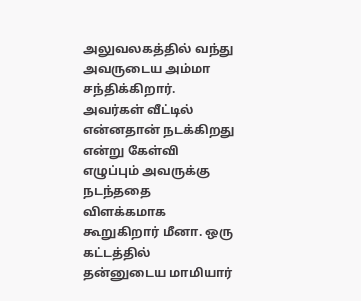அலுவலகத்தில் வந்து அவருடைய அம்மா சந்திக்கிறார். அவர்கள் வீட்டில் என்னதான் நடக்கிறது என்று கேள்வி எழுப்பும் அவருக்கு நடந்ததை விளக்கமாக கூறுகிறார் மீனா. ஒரு கட்டத்தில் தன்னுடைய மாமியார்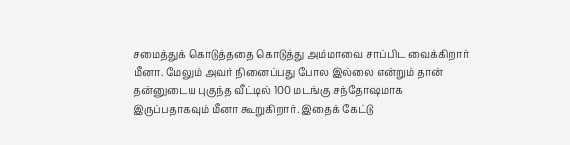சமைத்துக் கொடுத்ததை கொடுத்து அம்மாவை சாப்பிட வைக்கிறார் மீனா. மேலும் அவர் நினைப்பது போல இல்லை என்றும் தான் தன்னுடைய புகுந்த வீட்டில் 100 மடங்கு சந்தோஷமாக இருப்பதாகவும் மீனா கூறுகிறார். இதைக் கேட்டு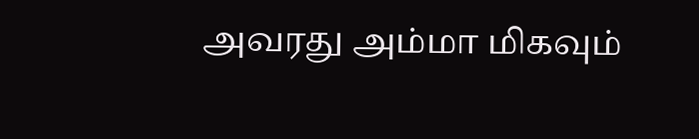அவரது அம்மா மிகவும்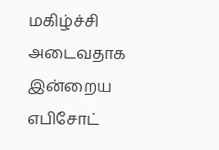மகிழ்ச்சி அடைவதாக இன்றைய எபிசோட்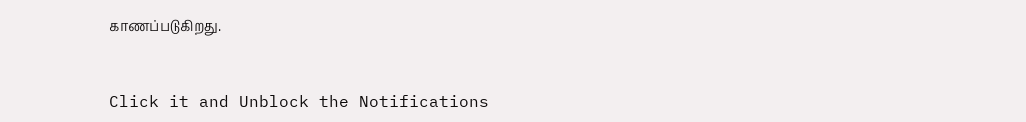காணப்படுகிறது.


Click it and Unblock the Notifications